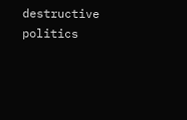destructive politics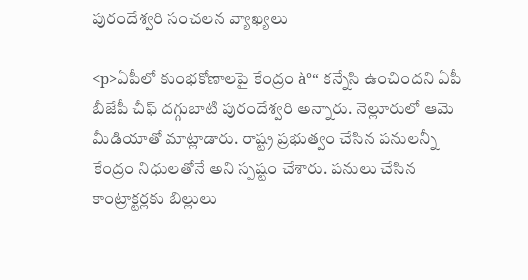పురందేశ్వరి సంచలన వ్యాఖ్యలు

<p>ఏపీలో కుంభకోణాలపై కేంద్రం à°“ కన్నేసి ఉంచిందని ఏపీ బీజేపీ చీఫ్ దగ్గుబాటి పురందేశ్వరి అన్నారు. నెల్లూరులో ఆమె మీడియాతో మాట్లాడారు. రాష్ట్ర ప్రభుత్వం చేసిన పనులన్నీ కేంద్రం నిధులతోనే అని స్పష్టం చేశారు. పనులు చేసిన కాంట్రాక్టర్లకు బిల్లులు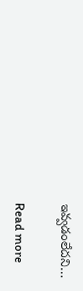ఇవ్వడంలేదని…

Read more